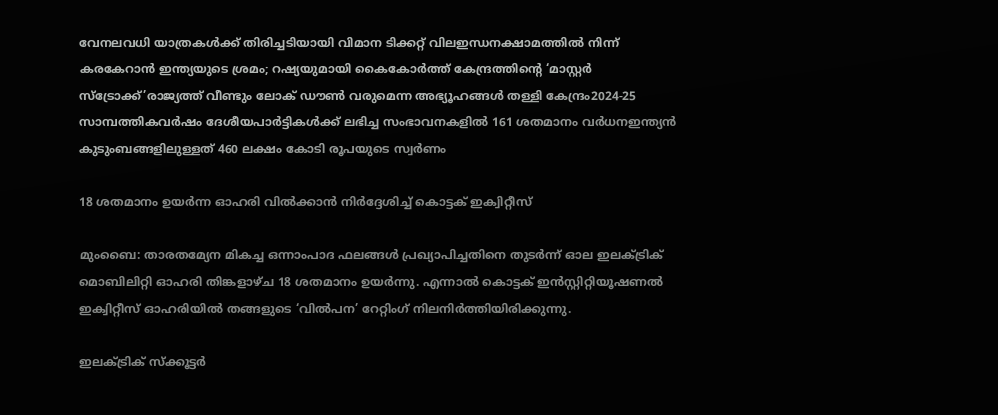വേനലവധി യാത്രകള്‍ക്ക് തിരിച്ചടിയായി വിമാന ടിക്കറ്റ് വിലഇന്ധനക്ഷാമത്തിൽ നിന്ന് കരകേറാൻ ഇന്ത്യയുടെ ശ്രമം; റഷ്യയുമായി കൈകോര്‍ത്ത് കേന്ദ്രത്തിന്റെ ‘മാസ്റ്റര്‍ സ്‌ട്രോക്ക്’രാജ്യത്ത് വീണ്ടും ലോക് ഡൗൺ വരുമെന്ന അഭ്യൂഹങ്ങൾ തള്ളി കേന്ദ്രം2024-25 സാമ്പത്തികവർഷം ദേശീയപാർട്ടികൾക്ക് ലഭിച്ച സംഭാവനകളിൽ 161 ശതമാനം വർധനഇന്ത്യൻ കുടുംബങ്ങളിലുള്ളത് 460 ലക്ഷം കോടി രൂപയുടെ സ്വർണം

18 ശതമാനം ഉയര്‍ന്ന ഓഹരി വില്‍ക്കാന്‍ നിര്‍ദ്ദേശിച്ച് കൊട്ടക് ഇക്വിറ്റീസ്

മുംബൈ: താരതമ്യേന മികച്ച ഒന്നാംപാദ ഫലങ്ങള്‍ പ്രഖ്യാപിച്ചതിനെ തുടര്‍ന്ന് ഓല ഇലക്ട്രിക് മൊബിലിറ്റി ഓഹരി തിങ്കളാഴ്ച 18 ശതമാനം ഉയര്‍ന്നു. എന്നാല്‍ കൊട്ടക് ഇന്‍സ്റ്റിറ്റിയൂഷണല്‍ ഇക്വിറ്റീസ് ഓഹരിയില്‍ തങ്ങളുടെ ‘വില്‍പന’ റേറ്റിംഗ് നിലനിര്‍ത്തിയിരിക്കുന്നു.

ഇലക്ട്രിക് സ്‌ക്കൂട്ടര്‍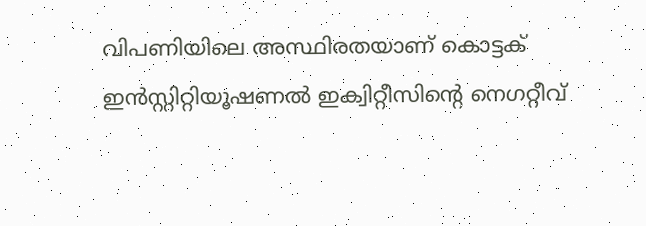വിപണിയിലെ അസ്ഥിരതയാണ് കൊട്ടക് ഇന്‍സ്റ്റിറ്റിയൂഷണല്‍ ഇക്വിറ്റീസിന്റെ നെഗറ്റീവ്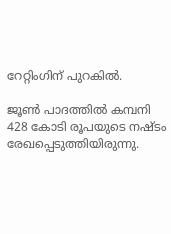റേറ്റിംഗിന് പുറകില്‍.

ജൂണ്‍ പാദത്തില്‍ കമ്പനി 428 കോടി രൂപയുടെ നഷ്ടം രേഖപ്പെടുത്തിയിരുന്നു.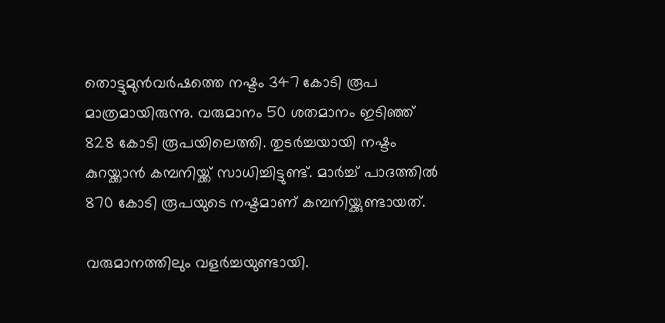തൊട്ടുമുന്‍വര്‍ഷത്തെ നഷ്ടം 347 കോടി രൂപ മാത്രമായിരുന്നു. വരുമാനം 50 ശതമാനം ഇടിഞ്ഞ് 828 കോടി രൂപയിലെത്തി. തുടര്‍ച്ചയായി നഷ്ടം കുറയ്ക്കാന്‍ കമ്പനിയ്ക്ക് സാധിച്ചിട്ടുണ്ട്. മാര്‍ച്ച് പാദത്തില്‍ 870 കോടി രൂപയുടെ നഷ്ടമാണ് കമ്പനിയ്ക്കുണ്ടായത്.

വരുമാനത്തിലും വളര്‍ച്ചയുണ്ടായി.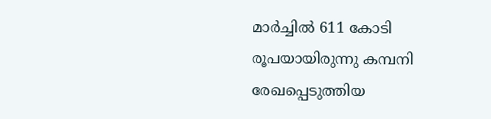മാര്‍ച്ചില്‍ 611 കോടി രൂപയായിരുന്നു കമ്പനി രേഖപ്പെടുത്തിയ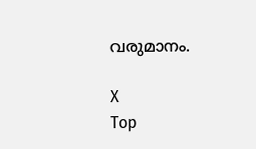വരുമാനം.

X
Top